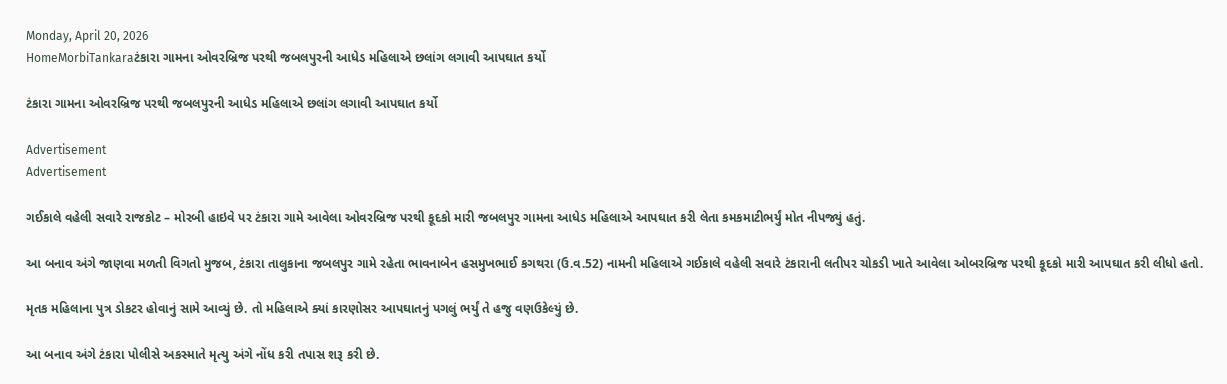Monday, April 20, 2026
HomeMorbiTankaraટંકારા ગામના ઓવરબ્રિજ પરથી જબલપુરની આધેડ મહિલાએ છલાંગ લગાવી આપઘાત કર્યો

ટંકારા ગામના ઓવરબ્રિજ પરથી જબલપુરની આધેડ મહિલાએ છલાંગ લગાવી આપઘાત કર્યો

Advertisement
Advertisement

ગઈકાલે વહેલી સવારે રાજકોટ – મોરબી હાઇવે પર ટંકારા ગામે આવેલા ઓવરબ્રિજ પરથી કૂદકો મારી જબલપુર ગામના આધેડ મહિલાએ આપઘાત કરી લેતા કમકમાટીભર્યું મોત નીપજ્યું હતું.

આ બનાવ અંગે જાણવા મળતી વિગતો મુજબ, ટંકારા તાલુકાના જબલપુર ગામે રહેતા ભાવનાબેન હસમુખભાઈ કગથરા (ઉ.વ.52) નામની મહિલાએ ગઈકાલે વહેલી સવારે ટંકારાની લતીપર ચોકડી ખાતે આવેલા ઓબરબ્રિજ પરથી કૂદકો મારી આપઘાત કરી લીધો હતો.

મૃતક મહિલાના પુત્ર ડોકટર હોવાનું સામે આવ્યું છે. તો મહિલાએ ક્યાં કારણોસર આપઘાતનું પગલું ભર્યું તે હજુ વણઉકેલ્યું છે.

આ બનાવ અંગે ટંકારા પોલીસે અકસ્માતે મૃત્યુ અંગે નોંધ કરી તપાસ શરૂ કરી છે.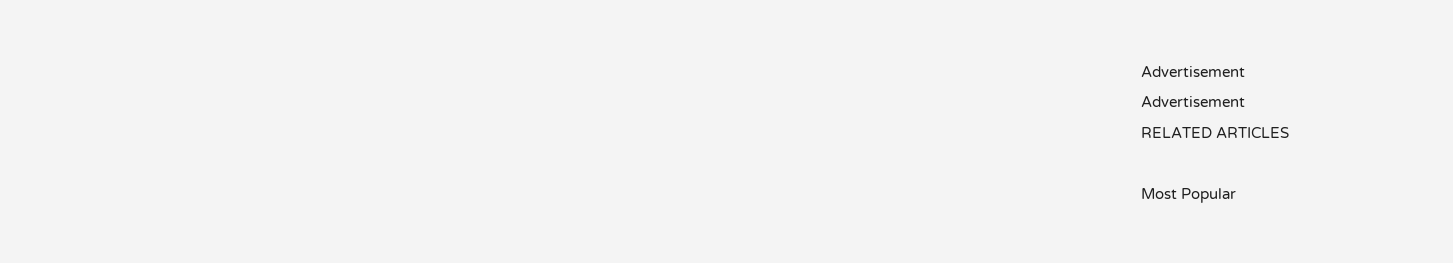Advertisement
Advertisement
RELATED ARTICLES

Most Popular